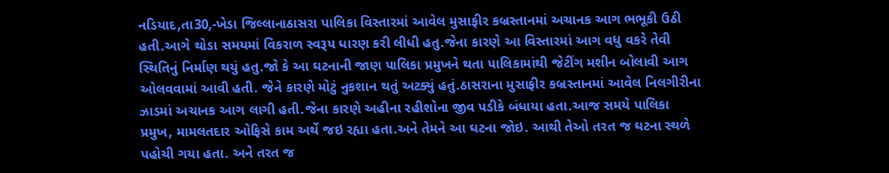નડિયાદ,તા30,-ખેડા જિલ્લાનાઠાસરા પાલિકા વિસ્તારમાં આવેલ મુસાફીર કબ્રસ્તાનમાં અચાનક આગ ભભૂકી ઉઠી હતી.આગે થોડા સમયમાં વિકરાળ સ્વરૂપ ધારણ કરી લીધી હતુ.જેના કારણે આ વિસ્તારમાં આગ વધુ વકરે તેવી સ્થિતિનું નિર્માણ થયું હતુ.જો કે આ ઘટનાની જાણ પાલિકા પ્રમુખને થતા પાલિકામાંથી જેટીંગ મશીન બોલાવી આગ ઓલવવામાં આવી હતી. જેને કારણે મોટું નુકશાન થતું અટક્યું હતું.ઠાસરાના મુસાફીર કબ્રસ્તાનમાં આવેલ નિલગીરીના ઝાડમાં અચાનક આગ લાગી હતી.જેના કારણે અહીના રહીશોના જીવ પડીકે બંધાયા હતા.આજ સમયે પાલિકા પ્રમુખ, મામલતદાર ઓફિસે કામ અર્થે જઇ રહ્યા હતા.અને તેમને આ ઘટના જોઇ. આથી તેઓ તરત જ ઘટના સ્થળે પહોચી ગયા હતા. અને તરત જ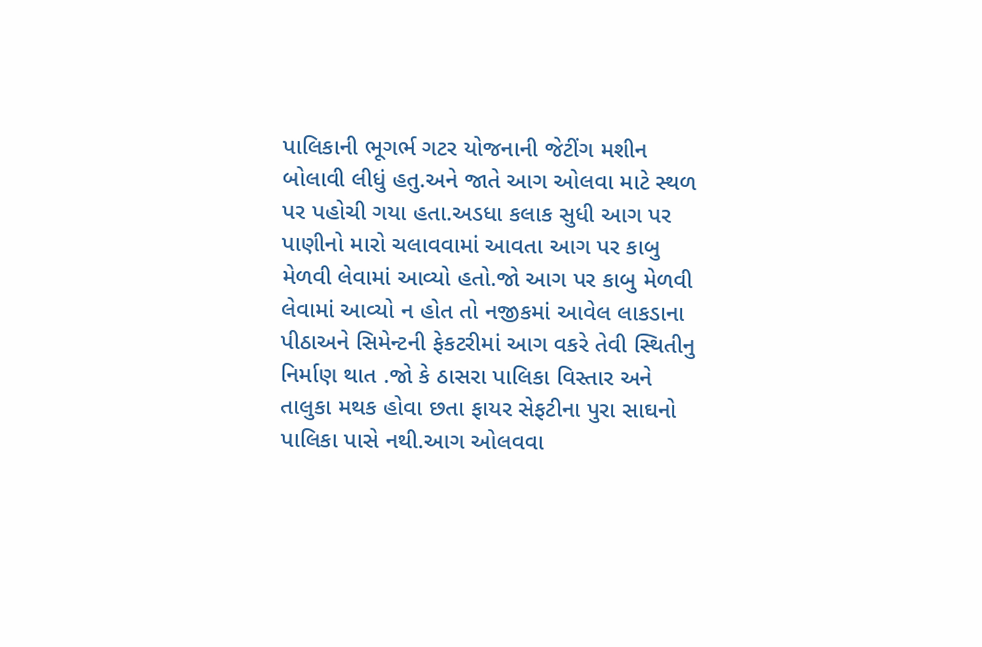પાલિકાની ભૂગર્ભ ગટર યોજનાની જેટીંગ મશીન બોલાવી લીધું હતુ.અને જાતે આગ ઓલવા માટે સ્થળ પર પહોચી ગયા હતા.અડધા કલાક સુધી આગ પર પાણીનો મારો ચલાવવામાં આવતા આગ પર કાબુ મેળવી લેવામાં આવ્યો હતો.જો આગ પર કાબુ મેળવી લેવામાં આવ્યો ન હોત તો નજીકમાં આવેલ લાકડાના પીઠાઅને સિમેન્ટની ફેકટરીમાં આગ વકરે તેવી સ્થિતીનુ નિર્માણ થાત .જો કે ઠાસરા પાલિકા વિસ્તાર અને તાલુકા મથક હોવા છતા ફાયર સેફટીના પુરા સાઘનો પાલિકા પાસે નથી.આગ ઓલવવા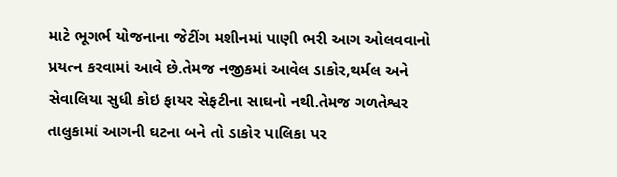માટે ભૂગર્ભ યોજનાના જેટીંગ મશીનમાં પાણી ભરી આગ ઓલવવાનો પ્રયત્ન કરવામાં આવે છે.તેમજ નજીકમાં આવેલ ડાકોર,થર્મલ અને સેવાલિયા સુધી કોઇ ફાયર સેફટીના સાઘનો નથી.તેમજ ગળતેશ્વર તાલુકામાં આગની ઘટના બને તો ડાકોર પાલિકા પર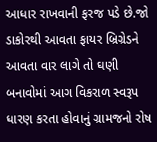આધાર રાખવાની ફરજ પડે છે.જો ડાકોરથી આવતા ફાયર બ્રિગ્રેડને આવતા વાર લાગે તો ઘણી બનાવોમાં આગ વિકરાળ સ્વરૂપ ધારણ કરતા હોવાનું ગ્રામજનો રોષ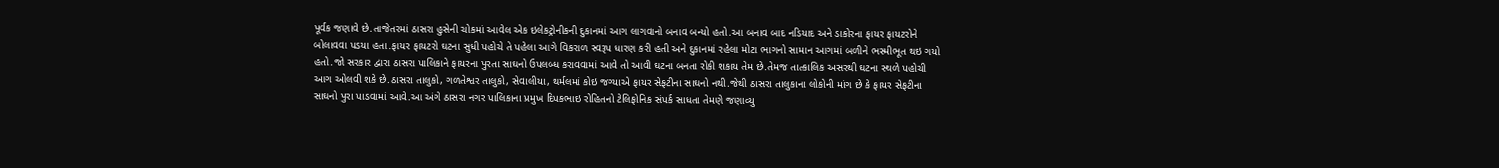પૂર્વક જણાવે છે.તાજેતરમાં ઠાસરા હુસેની ચોકમાં આવેલ એક ઇલેકટ્રોનીકની દુકાનમાં આગ લાગવાનો બનાવ બન્યો હતો.આ બનાવ બાદ નડિયાદ અને ડાકોરના ફાયર ફાયટરોને બોલાવવા પડયા હતા.ફાયર ફાયટરો ઘટના સુધી પહોચે તે પહેલા આગે વિકરાળ સ્વરૂપ ધારણ કરી હતી અને દુકાનમાં રહેલા મોટા ભાગનો સામાન આગમાં બળીને ભસ્મીભૂત થઇ ગયો હતો.જો સરકાર દ્વારા ઠાસરા પાલિકાને ફાયરના પુરતા સાઘનો ઉપલબ્ધ કરાવવામાં આવે તો આવી ઘટના બનતા રોકી શકાય તેમ છે.તેમજ તાત્કાલિક અસરથી ઘટના સ્થળે પહોચી આગ ઓલવી શકે છે.ઠાસરા તાલુકો, ગળતેશ્વર તાલુકો, સેવાલીયા, થર્મલમાં કોઇ જગ્યાએ ફાયર સેફટીના સાઘનો નથી.જેથી ઠાસરા તાલુકાના લોકોની માંગ છે કે ફાયર સેફટીના સાઘનો પુરા પાડવામાં આવે.આ અંગે ઠાસરા નગર પાલિકાના પ્રમુખ દિપકભાઇ રોહિતનો ટેલિફોનિક સંપર્ક સાધતા તેમણે જણાવ્યુ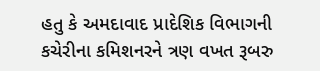હતુ કે અમદાવાદ પ્રાદેશિક વિભાગની કચેરીના કમિશનરને ત્રણ વખત રૂબરુ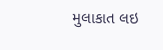મુલાકાત લઇ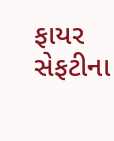ફાયર સેફટીના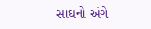સાઘનો અંગે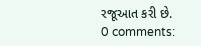રજૂઆત કરી છે.
0 comments: